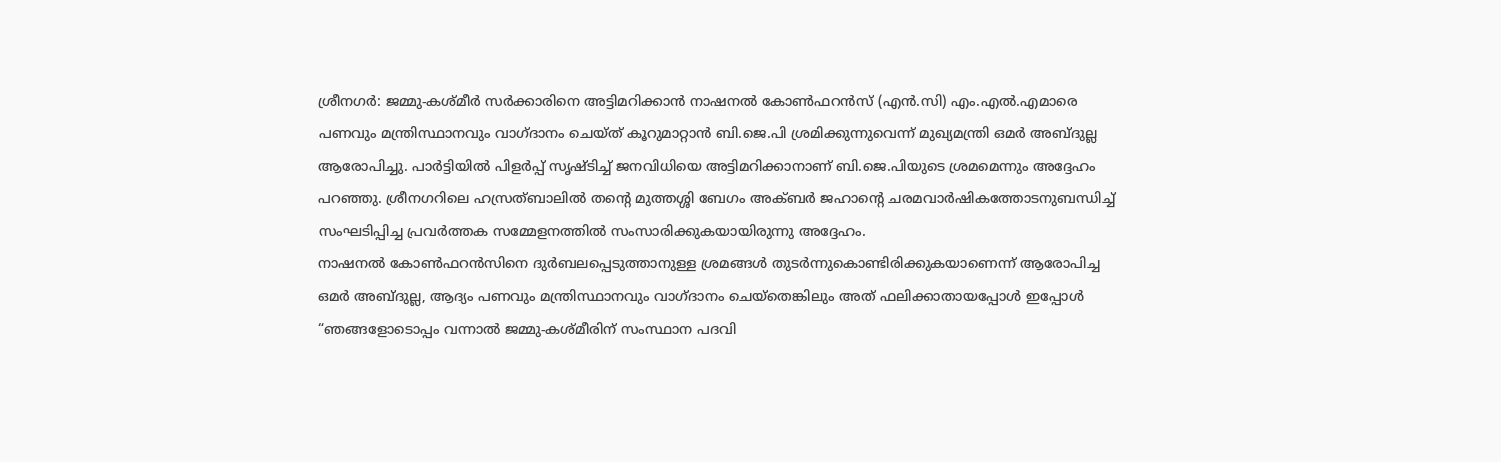ശ്രീനഗർ: ജമ്മു-കശ്മീർ സർക്കാരിനെ അട്ടിമറിക്കാൻ നാഷനൽ കോൺഫറൻസ് (എൻ.സി) എം.എൽ.എമാരെ പണവും മന്ത്രിസ്ഥാനവും വാഗ്ദാനം ചെയ്ത് കൂറുമാറ്റാൻ ബി.ജെ.പി ശ്രമിക്കുന്നുവെന്ന് മുഖ്യമന്ത്രി ഒമർ അബ്ദുല്ല ആരോപിച്ചു. പാർട്ടിയിൽ പിളർപ്പ് സൃഷ്ടിച്ച് ജനവിധിയെ അട്ടിമറിക്കാനാണ് ബി.ജെ.പിയുടെ ശ്രമമെന്നും അദ്ദേഹം പറഞ്ഞു. ശ്രീനഗറിലെ ഹസ്രത്ബാലിൽ തന്റെ മുത്തശ്ശി ബേഗം അക്ബർ ജഹാന്റെ ചരമവാർഷികത്തോടനുബന്ധിച്ച് സംഘടിപ്പിച്ച പ്രവർത്തക സമ്മേളനത്തിൽ സംസാരിക്കുകയായിരുന്നു അദ്ദേഹം.
നാഷനൽ കോൺഫറൻസിനെ ദുർബലപ്പെടുത്താനുള്ള ശ്രമങ്ങൾ തുടർന്നുകൊണ്ടിരിക്കുകയാണെന്ന് ആരോപിച്ച ഒമർ അബ്ദുല്ല, ആദ്യം പണവും മന്ത്രിസ്ഥാനവും വാഗ്ദാനം ചെയ്തെങ്കിലും അത് ഫലിക്കാതായപ്പോൾ ഇപ്പോൾ “ഞങ്ങളോടൊപ്പം വന്നാൽ ജമ്മു-കശ്മീരിന് സംസ്ഥാന പദവി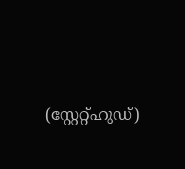(സ്റ്റേറ്റ്ഹുഡ്)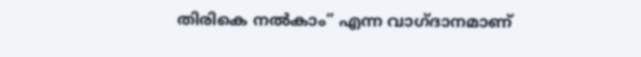തിരികെ നൽകാം” എന്ന വാഗ്ദാനമാണ്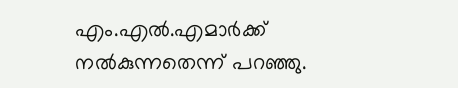എം.എൽ.എമാർക്ക് നൽകുന്നതെന്ന് പറഞ്ഞു.